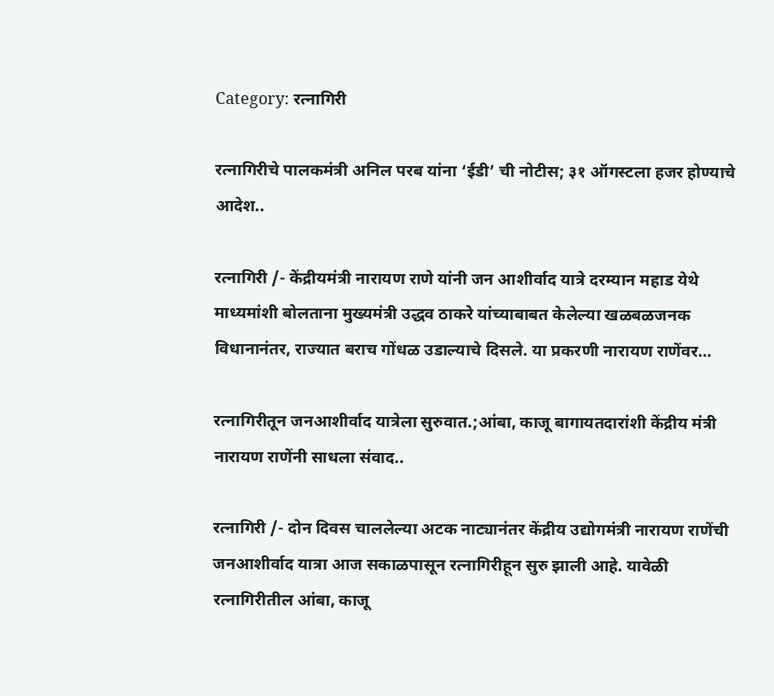Category: रत्नागिरी

रत्नागिरीचे पालकमंत्री अनिल परब यांना ‘ईडी’ ची नोटीस; ३१ ऑगस्टला हजर होण्याचे आदेश..

रत्नागिरी /- केंद्रीयमंत्री नारायण राणे यांनी जन आशीर्वाद यात्रे दरम्यान महाड येथे माध्यमांशी बोलताना मुख्यमंत्री उद्धव ठाकरे यांच्याबाबत केलेल्या खळबळजनक विधानानंतर, राज्यात बराच गोंधळ उडाल्याचे दिसले. या प्रकरणी नारायण राणेंवर…

रत्नागिरीतून जनआशीर्वाद यात्रेला सुरुवात.;आंबा, काजू बागायतदारांशी केंद्रीय मंत्री नारायण राणेंनी साधला संवाद..

रत्नागिरी /- दोन दिवस चाललेल्या अटक नाट्यानंतर केंद्रीय उद्योगमंत्री नारायण राणेंची जनआशीर्वाद यात्रा आज सकाळपासून रत्नागिरीहून सुरु झाली आहे. यावेळी रत्नागिरीतील आंबा, काजू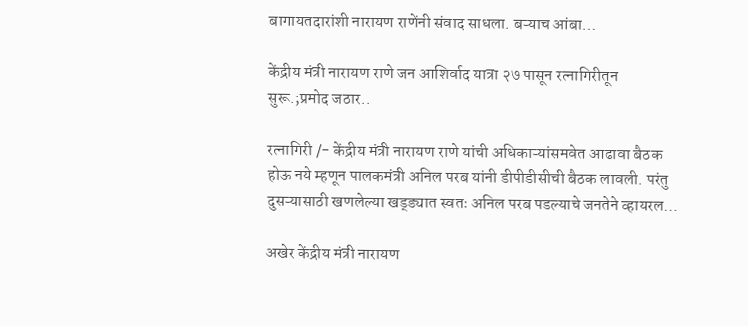बागायतदारांशी नारायण राणेंनी संवाद साधला. बऱ्याच आंबा…

केंद्रीय मंत्री नारायण राणे जन आशिर्वाद यात्रा २७ पासून रत्नागिरीतून सुरू.;प्रमोद जठार..

रत्नागिरी /- केंद्रीय मंत्री नारायण राणे यांची अधिकाऱ्यांसमवेत आढावा बैठक होऊ नये म्हणून पालकमंत्री अनिल परब यांनी डीपीडीसीची बैठक लावली. परंतु दुसऱ्यासाठी खणलेल्या खड्ड्यात स्वतः अनिल परब पडल्याचे जनतेने व्हायरल…

अखेर केंद्रीय मंत्री नारायण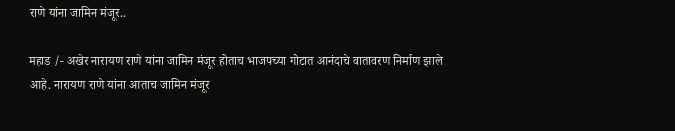राणे यांना जामिन मंजूर..

महाड /- अखेर नारायण राणे यांना जामिन मंजूर होताच भाजपच्या गोटात आनंदाचे वातावरण निर्माण झाले आहे. नारायण राणे यांना आताच जामिन मंजूर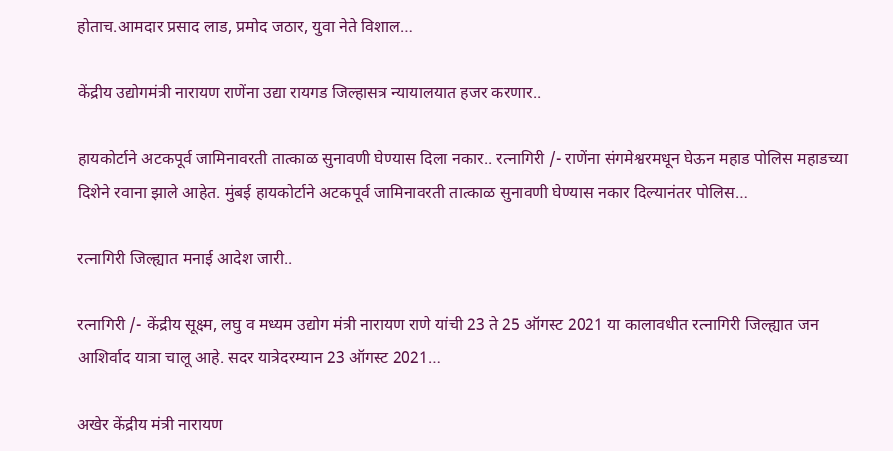होताच.आमदार प्रसाद लाड, प्रमोद जठार, युवा नेते विशाल…

केंद्रीय उद्योगमंत्री नारायण राणेंना उद्या रायगड जिल्हासत्र न्यायालयात हजर करणार..

हायकोर्टाने अटकपूर्व जामिनावरती तात्काळ सुनावणी घेण्यास दिला नकार.. रत्नागिरी /- राणेंना संगमेश्वरमधून घेऊन महाड पोलिस महाडच्या दिशेने रवाना झाले आहेत. मुंबई हायकोर्टाने अटकपूर्व जामिनावरती तात्काळ सुनावणी घेण्यास नकार दिल्यानंतर पोलिस…

रत्नागिरी जिल्ह्यात मनाई आदेश जारी..

रत्नागिरी /- केंद्रीय सूक्ष्म, लघु व मध्यम उद्योग मंत्री नारायण राणे यांची 23 ते 25 ऑगस्ट 2021 या कालावधीत रत्नागिरी जिल्ह्यात जन आशिर्वाद यात्रा चालू आहे. सदर यात्रेदरम्यान 23 ऑगस्ट 2021…

अखेर केंद्रीय मंत्री नारायण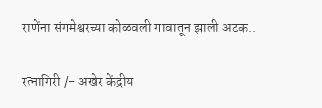राणेंना संगमेश्वरच्या कोळवली गावातून झाली अटक..

रत्नागिरी /- अखेर केंद्रीय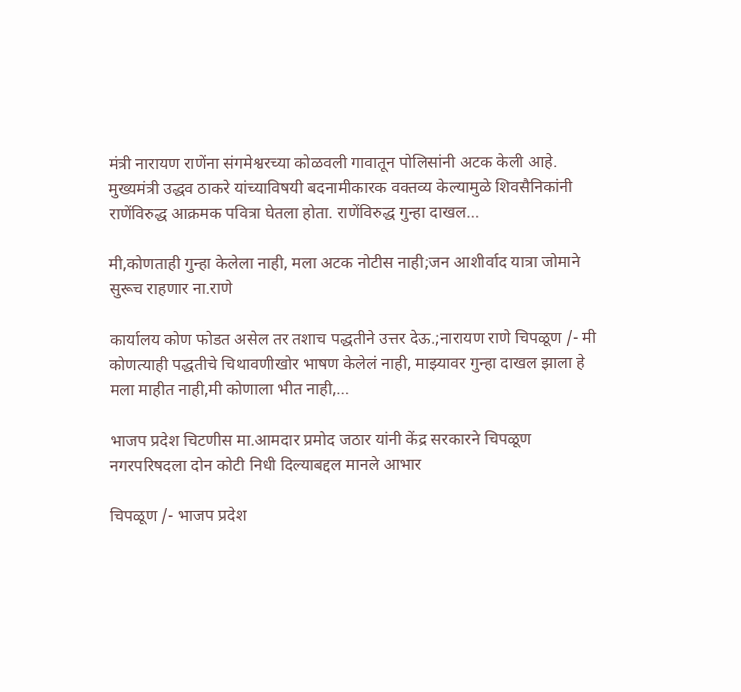मंत्री नारायण राणेंना संगमेश्वरच्या कोळवली गावातून पोलिसांनी अटक केली आहे. मुख्यमंत्री उद्धव ठाकरे यांच्याविषयी बदनामीकारक वक्तव्य केल्यामुळे शिवसैनिकांनी राणेंविरुद्ध आक्रमक पवित्रा घेतला होता. राणेंविरुद्ध गुन्हा दाखल…

मी,कोणताही गुन्हा केलेला नाही, मला अटक नोटीस नाही;जन आशीर्वाद यात्रा जोमाने सुरूच राहणार ना.राणे

कार्यालय कोण फोडत असेल तर तशाच पद्धतीने उत्तर देऊ.;नारायण राणे चिपळूण /- मी कोणत्याही पद्धतीचे चिथावणीखोर भाषण केलेलं नाही, माझ्यावर गुन्हा दाखल झाला हे मला माहीत नाही,मी कोणाला भीत नाही,…

भाजप प्रदेश चिटणीस मा.आमदार प्रमोद जठार यांनी केंद्र सरकारने चिपळूण नगरपरिषदला दोन कोटी निधी दिल्याबद्दल मानले आभार

चिपळूण /- भाजप प्रदेश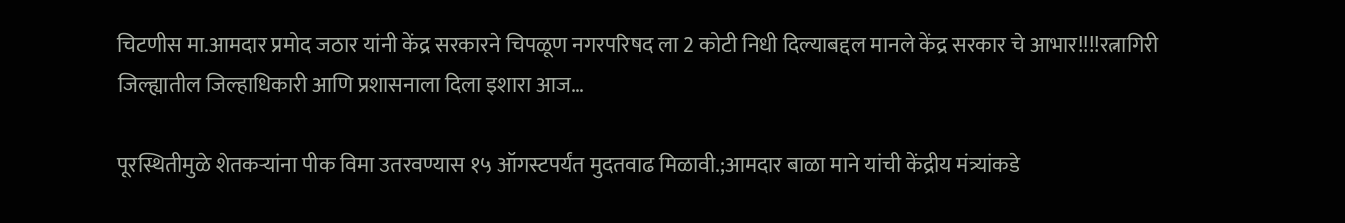चिटणीस मा.आमदार प्रमोद जठार यांनी केंद्र सरकारने चिपळूण नगरपरिषद ला 2 कोटी निधी दिल्याबद्दल मानले केंद्र सरकार चे आभार!!!!रत्नागिरी जिल्ह्यातील जिल्हाधिकारी आणि प्रशासनाला दिला इशारा आज…

पूरस्थितीमुळे शेतकऱ्यांना पीक विमा उतरवण्यास १५ ऑगस्टपर्यंत मुदतवाढ मिळावी.;आमदार बाळा माने यांची केंद्रीय मंत्र्यांकडे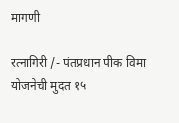मागणी

रत्नागिरी /- पंतप्रधान पीक विमा योजनेची मुदत १५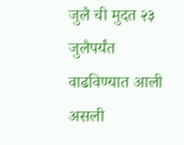जुलै ची मुदत २३ जुलैपर्यंत वाढविण्यात आली असली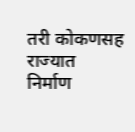तरी कोकणसह राज्यात निर्माण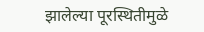झालेल्या पूरस्थितीमुळे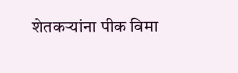शेतकऱ्यांना पीक विमा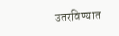उतरविण्यात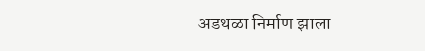अडथळा निर्माण झाला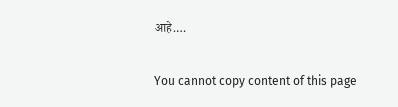आहे.…

You cannot copy content of this page